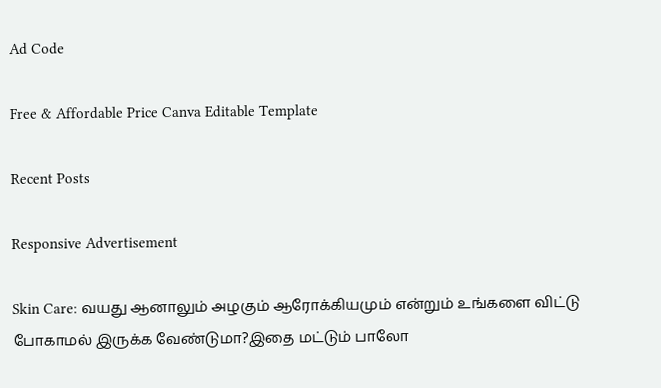Ad Code

Free & Affordable Price Canva Editable Template

Recent Posts

Responsive Advertisement

Skin Care: வயது ஆனாலும் அழகும் ஆரோக்கியமும் என்றும் உங்களை விட்டு போகாமல் இருக்க வேண்டுமா?இதை மட்டும் பாலோ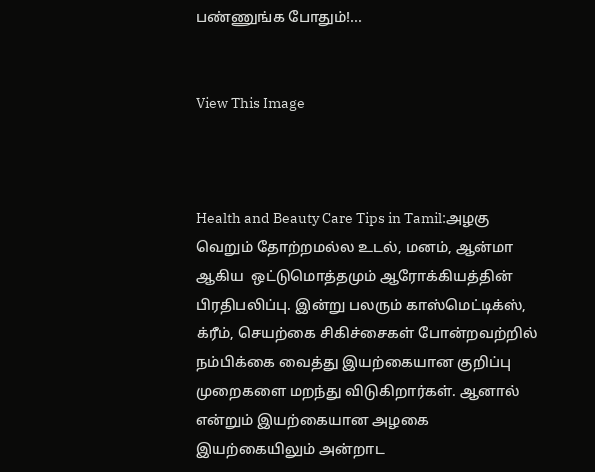பண்ணுங்க போதும்!...


View This Image



Health and Beauty Care Tips in Tamil:அழகு வெறும் தோற்றமல்ல உடல், மனம், ஆன்மா ஆகிய  ஒட்டுமொத்தமும் ஆரோக்கியத்தின் பிரதிபலிப்பு. இன்று பலரும் காஸ்மெட்டிக்ஸ், க்ரீம், செயற்கை சிகிச்சைகள் போன்றவற்றில் நம்பிக்கை வைத்து இயற்கையான குறிப்பு முறைகளை மறந்து விடுகிறார்கள். ஆனால் என்றும் இயற்கையான அழகை  இயற்கையிலும் அன்றாட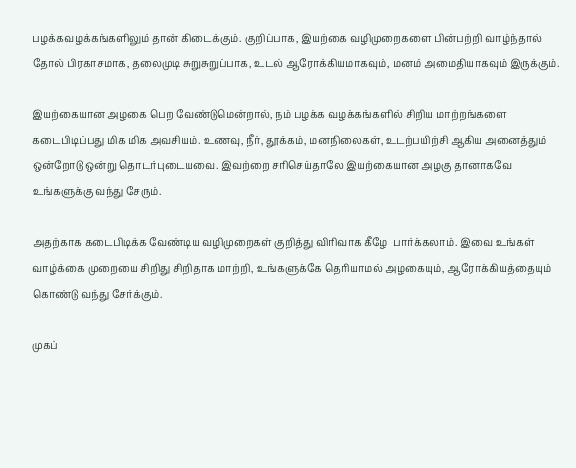பழக்கவழக்கங்களிலும் தான் கிடைக்கும். குறிப்பாக, இயற்கை வழிமுறைகளை பின்பற்றி வாழ்ந்தால் தோல் பிரகாசமாக, தலைமுடி சுறுசுறுப்பாக, உடல் ஆரோக்கியமாகவும், மனம் அமைதியாகவும் இருக்கும்.

இயற்கையான அழகை பெற வேண்டுமென்றால், நம் பழக்க வழக்கங்களில் சிறிய மாற்றங்களை கடைபிடிப்பது மிக மிக அவசியம். உணவு, நீர், தூக்கம், மனநிலைகள், உடற்பயிற்சி ஆகிய அனைத்தும் ஒன்றோடு ஒன்று தொடர்புடையவை. இவற்றை சரிசெய்தாலே இயற்கையான அழகு தானாகவே உங்களுக்கு வந்து சேரும்.

அதற்காக கடைபிடிக்க வேண்டிய வழிமுறைகள் குறித்து விரிவாக கீழே  பார்க்கலாம். இவை உங்கள் வாழ்க்கை முறையை சிறிது சிறிதாக மாற்றி, உங்களுக்கே தெரியாமல் அழகையும், ஆரோக்கியத்தையும் கொண்டு வந்து சேர்க்கும்.

முகப்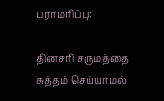பராமரிப்பு:

தினசரி சருமத்தை  சுத்தம் செய்யாமல்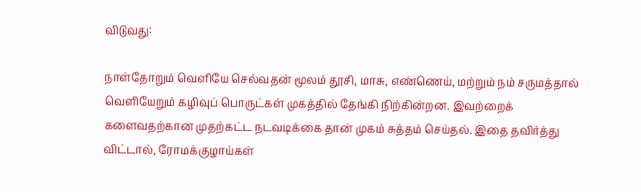விடுவது:

நாள்தோறும் வெளியே செல்வதன் மூலம் தூசி, மாசு, எண்ணெய், மற்றும் நம் சருமத்தால் வெளியேறும் கழிவுப் பொருட்கள் முகத்தில் தேங்கி நிற்கின்றன. இவற்றைக் களைவதற்கான முதற்கட்ட நடவடிக்கை தான் முகம் சுத்தம் செய்தல். இதை தவிர்த்து விட்டால், ரோமக்குழாய்கள்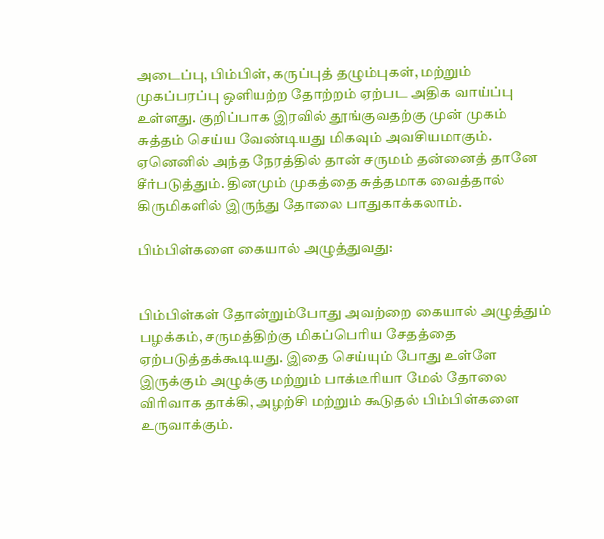அடைப்பு, பிம்பிள், கருப்புத் தழும்புகள், மற்றும் முகப்பரப்பு ஒளியற்ற தோற்றம் ஏற்பட அதிக வாய்ப்பு உள்ளது. குறிப்பாக இரவில் தூங்குவதற்கு முன் முகம் சுத்தம் செய்ய வேண்டியது மிகவும் அவசியமாகும். ஏனெனில் அந்த நேரத்தில் தான் சருமம் தன்னைத் தானே சீர்படுத்தும். தினமும் முகத்தை சுத்தமாக வைத்தால் கிருமிகளில் இருந்து தோலை பாதுகாக்கலாம்.

பிம்பிள்களை கையால் அழுத்துவது:


பிம்பிள்கள் தோன்றும்போது அவற்றை கையால் அழுத்தும் பழக்கம், சருமத்திற்கு மிகப்பெரிய சேதத்தை ஏற்படுத்தக்கூடியது. இதை செய்யும் போது உள்ளே இருக்கும் அழுக்கு மற்றும் பாக்டீரியா மேல் தோலை விரிவாக தாக்கி, அழற்சி மற்றும் கூடுதல் பிம்பிள்களை உருவாக்கும்.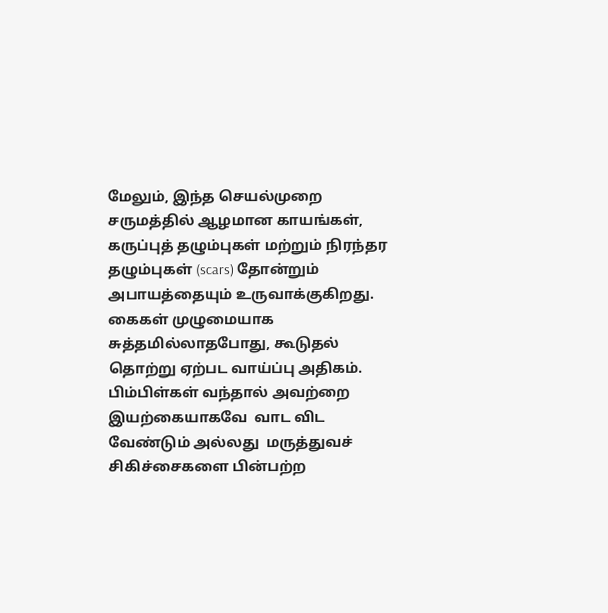மேலும், இந்த செயல்முறை சருமத்தில் ஆழமான காயங்கள், கருப்புத் தழும்புகள் மற்றும் நிரந்தர தழும்புகள் (scars) தோன்றும் அபாயத்தையும் உருவாக்குகிறது. கைகள் முழுமையாக சுத்தமில்லாதபோது, கூடுதல் தொற்று ஏற்பட வாய்ப்பு அதிகம். பிம்பிள்கள் வந்தால் அவற்றை இயற்கையாகவே  வாட விட வேண்டும் அல்லது  மருத்துவச் சிகிச்சைகளை பின்பற்ற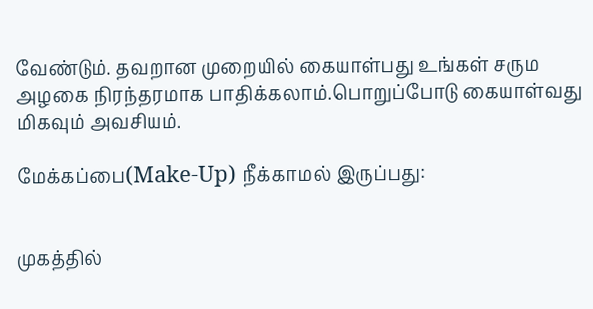வேண்டும். தவறான முறையில் கையாள்பது உங்கள் சரும அழகை நிரந்தரமாக பாதிக்கலாம்.பொறுப்போடு கையாள்வது மிகவும் அவசியம்.

மேக்கப்பை(Make-Up) நீக்காமல் இருப்பது:


முகத்தில்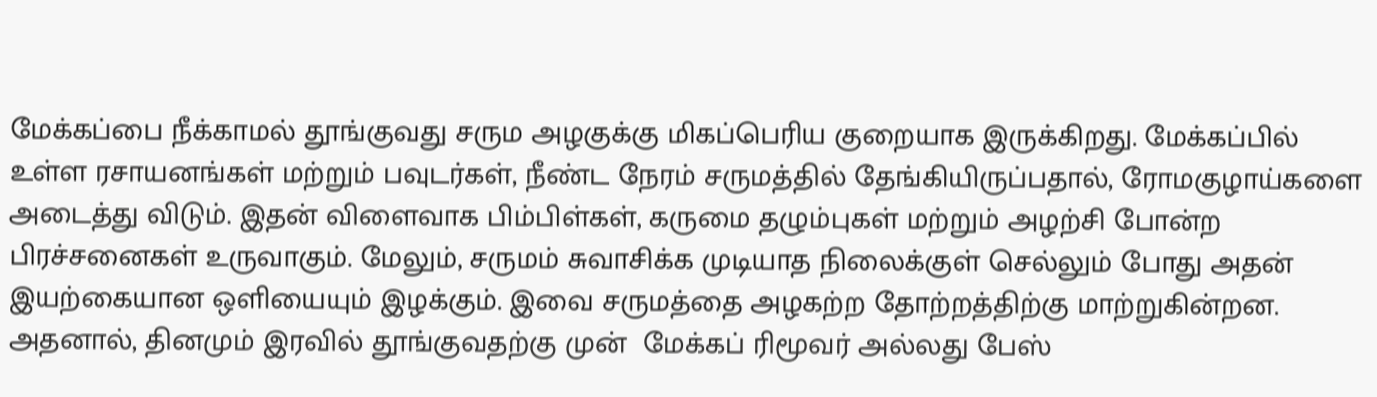மேக்கப்பை நீக்காமல் தூங்குவது சரும அழகுக்கு மிகப்பெரிய குறையாக இருக்கிறது. மேக்கப்பில் உள்ள ரசாயனங்கள் மற்றும் பவுடர்கள், நீண்ட நேரம் சருமத்தில் தேங்கியிருப்பதால், ரோமகுழாய்களை அடைத்து விடும். இதன் விளைவாக பிம்பிள்கள், கருமை தழும்புகள் மற்றும் அழற்சி போன்ற பிரச்சனைகள் உருவாகும். மேலும், சருமம் சுவாசிக்க முடியாத நிலைக்குள் செல்லும் போது அதன் இயற்கையான ஒளியையும் இழக்கும். இவை சருமத்தை அழகற்ற தோற்றத்திற்கு மாற்றுகின்றன. அதனால், தினமும் இரவில் தூங்குவதற்கு முன்  மேக்கப் ரிமூவர் அல்லது பேஸ்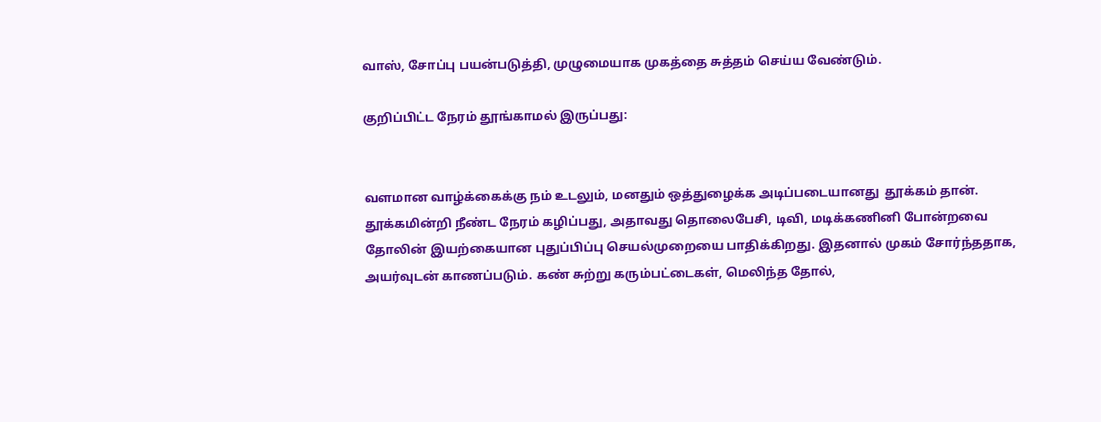வாஸ், சோப்பு பயன்படுத்தி, முழுமையாக முகத்தை சுத்தம் செய்ய வேண்டும்.

குறிப்பிட்ட நேரம் தூங்காமல் இருப்பது:


வளமான வாழ்க்கைக்கு நம் உடலும், மனதும் ஒத்துழைக்க அடிப்படையானது  தூக்கம் தான். தூக்கமின்றி நீண்ட நேரம் கழிப்பது, அதாவது தொலைபேசி, டிவி, மடிக்கணினி போன்றவை தோலின் இயற்கையான புதுப்பிப்பு செயல்முறையை பாதிக்கிறது. இதனால் முகம் சோர்ந்ததாக, அயர்வுடன் காணப்படும். கண் சுற்று கரும்பட்டைகள், மெலிந்த தோல்,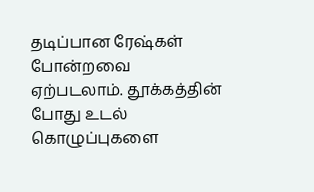தடிப்பான ரேஷ்கள் போன்றவை ஏற்படலாம். தூக்கத்தின் போது உடல் கொழுப்புகளை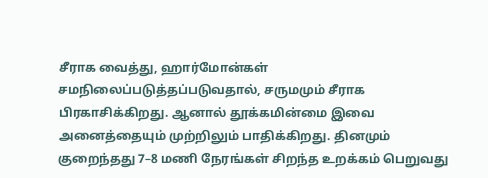சீராக வைத்து, ஹார்மோன்கள் சமநிலைப்படுத்தப்படுவதால், சருமமும் சீராக பிரகாசிக்கிறது. ஆனால் தூக்கமின்மை இவை அனைத்தையும் முற்றிலும் பாதிக்கிறது. தினமும் குறைந்தது 7–8 மணி நேரங்கள் சிறந்த உறக்கம் பெறுவது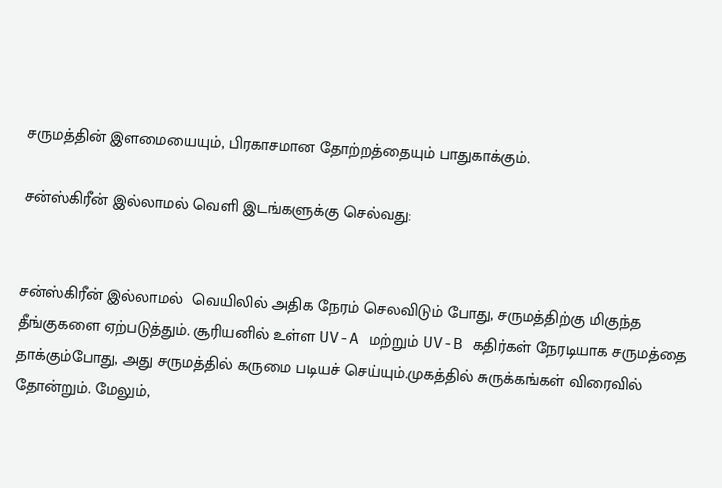சருமத்தின் இளமையையும், பிரகாசமான தோற்றத்தையும் பாதுகாக்கும்.

சன்ஸ்கிரீன் இல்லாமல் வெளி இடங்களுக்கு செல்வது:


சன்ஸ்கிரீன் இல்லாமல்  வெயிலில் அதிக நேரம் செலவிடும் போது, சருமத்திற்கு மிகுந்த தீங்குகளை ஏற்படுத்தும். சூரியனில் உள்ள UV-A மற்றும் UV-B கதிர்கள் நேரடியாக சருமத்தை தாக்கும்போது, அது சருமத்தில் கருமை படியச் செய்யும்.முகத்தில் சுருக்கங்கள் விரைவில் தோன்றும். மேலும்,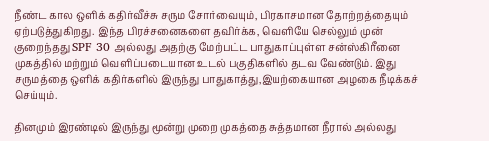நீண்ட கால ஒளிக் கதிர்வீச்சு சரும சோர்வையும், பிரகாசமான தோற்றத்தையும் ஏற்படுத்துகிறது. இந்த பிரச்சனைகளை தவிர்க்க, வெளியே செல்லும் முன் குறைந்தது SPF 30 அல்லது அதற்கு மேற்பட்ட பாதுகாப்புள்ள சன்ஸ்கிரீனை முகத்தில் மற்றும் வெளிப்படையான உடல் பகுதிகளில் தடவ வேண்டும். இது சருமத்தை ஒளிக் கதிர்களில் இருந்து பாதுகாத்து,இயற்கையான அழகை நீடிக்கச் செய்யும்.

தினமும் இரண்டில் இருந்து மூன்று முறை முகத்தை சுத்தமான நீரால் அல்லது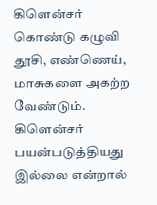கிளென்சர் கொண்டு கழுவி தூசி, எண்ணெய், மாசுகளை அகற்ற வேண்டும். கிளென்சர் பயன்படுத்தியது இல்லை என்றால்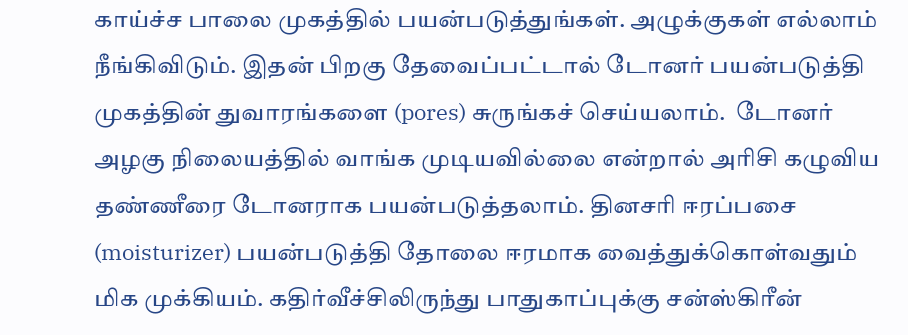காய்ச்ச பாலை முகத்தில் பயன்படுத்துங்கள். அழுக்குகள் எல்லாம் நீங்கிவிடும். இதன் பிறகு தேவைப்பட்டால் டோனர் பயன்படுத்தி முகத்தின் துவாரங்களை (pores) சுருங்கச் செய்யலாம்.  டோனர் அழகு நிலையத்தில் வாங்க முடியவில்லை என்றால் அரிசி கழுவிய தண்ணீரை டோனராக பயன்படுத்தலாம். தினசரி ஈரப்பசை (moisturizer) பயன்படுத்தி தோலை ஈரமாக வைத்துக்கொள்வதும் மிக முக்கியம். கதிர்வீச்சிலிருந்து பாதுகாப்புக்கு சன்ஸ்கிரீன்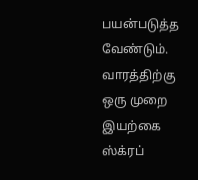பயன்படுத்த வேண்டும். வாரத்திற்கு ஒரு முறை இயற்கை ஸ்க்ரப்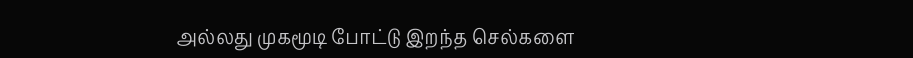அல்லது முகமூடி போட்டு இறந்த செல்களை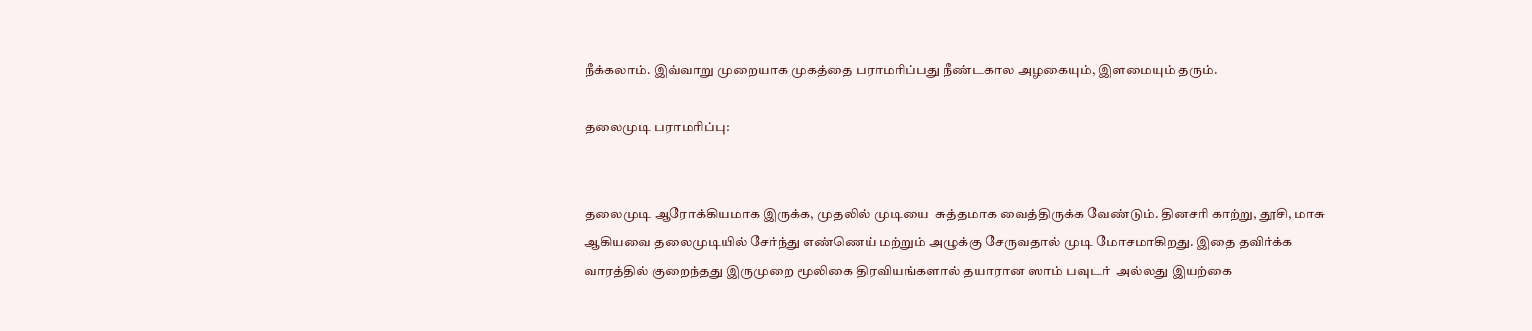நீக்கலாம். இவ்வாறு முறையாக முகத்தை பராமரிப்பது நீண்டகால அழகையும், இளமையும் தரும்.

தலைமுடி பராமரிப்பு:


தலைமுடி ஆரோக்கியமாக இருக்க, முதலில் முடியை  சுத்தமாக வைத்திருக்க வேண்டும். தினசரி காற்று, தூசி, மாசு ஆகியவை தலைமுடியில் சேர்ந்து எண்ணெய் மற்றும் அழுக்கு சேருவதால் முடி மோசமாகிறது. இதை தவிர்க்க வாரத்தில் குறைந்தது இருமுறை மூலிகை திரவியங்களால் தயாரான ஸாம் பவுடர்  அல்லது இயற்கை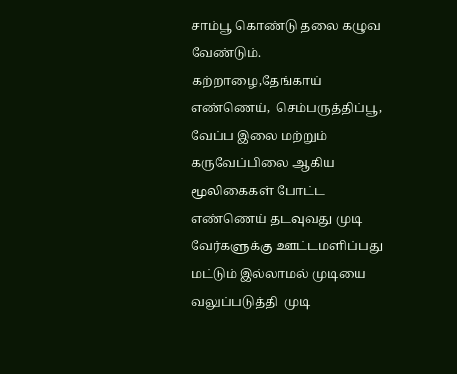சாம்பூ கொண்டு தலை கழுவ வேண்டும். கற்றாழை,தேங்காய் எண்ணெய்,  செம்பருத்திப்பூ, வேப்ப இலை மற்றும்  கருவேப்பிலை ஆகிய மூலிகைகள் போட்ட எண்ணெய் தடவுவது முடி வேர்களுக்கு ஊட்டமளிப்பது மட்டும் இல்லாமல் முடியை வலுப்படுத்தி  முடி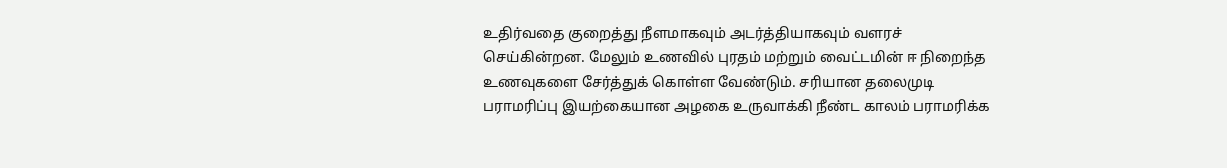உதிர்வதை குறைத்து நீளமாகவும் அடர்த்தியாகவும் வளரச் செய்கின்றன. மேலும் உணவில் புரதம் மற்றும் வைட்டமின் ஈ நிறைந்த உணவுகளை சேர்த்துக் கொள்ள வேண்டும். சரியான தலைமுடி பராமரிப்பு இயற்கையான அழகை உருவாக்கி நீண்ட காலம் பராமரிக்க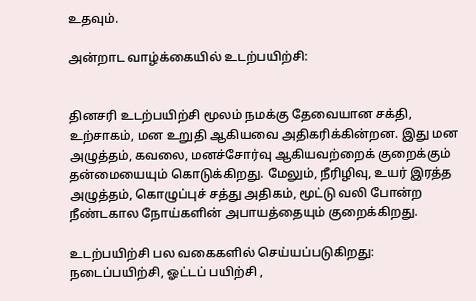உதவும்.

அன்றாட வாழ்க்கையில் உடற்பயிற்சி:


தினசரி உடற்பயிற்சி மூலம் நமக்கு தேவையான சக்தி, உற்சாகம், மன உறுதி ஆகியவை அதிகரிக்கின்றன. இது மன அழுத்தம், கவலை, மனச்சோர்வு ஆகியவற்றைக் குறைக்கும் தன்மையையும் கொடுக்கிறது. மேலும், நீரிழிவு, உயர் இரத்த அழுத்தம், கொழுப்புச் சத்து அதிகம், மூட்டு வலி போன்ற நீண்டகால நோய்களின் அபாயத்தையும் குறைக்கிறது.

உடற்பயிற்சி பல வகைகளில் செய்யப்படுகிறது: நடைப்பயிற்சி, ஓட்டப் பயிற்சி ,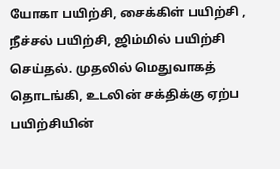யோகா பயிற்சி, சைக்கிள் பயிற்சி , நீச்சல் பயிற்சி, ஜிம்மில் பயிற்சி செய்தல். முதலில் மெதுவாகத் தொடங்கி, உடலின் சக்திக்கு ஏற்ப பயிற்சியின்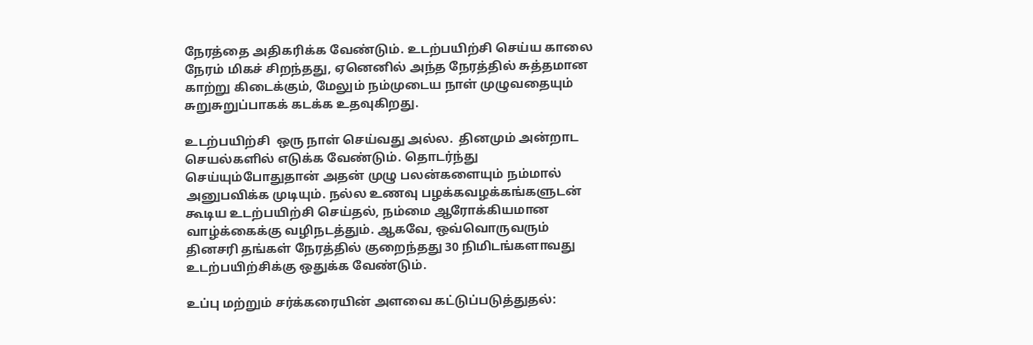நேரத்தை அதிகரிக்க வேண்டும். உடற்பயிற்சி செய்ய காலை நேரம் மிகச் சிறந்தது, ஏனெனில் அந்த நேரத்தில் சுத்தமான காற்று கிடைக்கும், மேலும் நம்முடைய நாள் முழுவதையும் சுறுசுறுப்பாகக் கடக்க உதவுகிறது.

உடற்பயிற்சி  ஒரு நாள் செய்வது அல்ல.  தினமும் அன்றாட செயல்களில் எடுக்க வேண்டும். தொடர்ந்து  செய்யும்போதுதான் அதன் முழு பலன்களையும் நம்மால் அனுபவிக்க முடியும். நல்ல உணவு பழக்கவழக்கங்களுடன் கூடிய உடற்பயிற்சி செய்தல், நம்மை ஆரோக்கியமான வாழ்க்கைக்கு வழிநடத்தும். ஆகவே, ஒவ்வொருவரும் தினசரி தங்கள் நேரத்தில் குறைந்தது 30 நிமிடங்களாவது உடற்பயிற்சிக்கு ஒதுக்க வேண்டும்.

உப்பு மற்றும் சர்க்கரையின் அளவை கட்டுப்படுத்துதல்: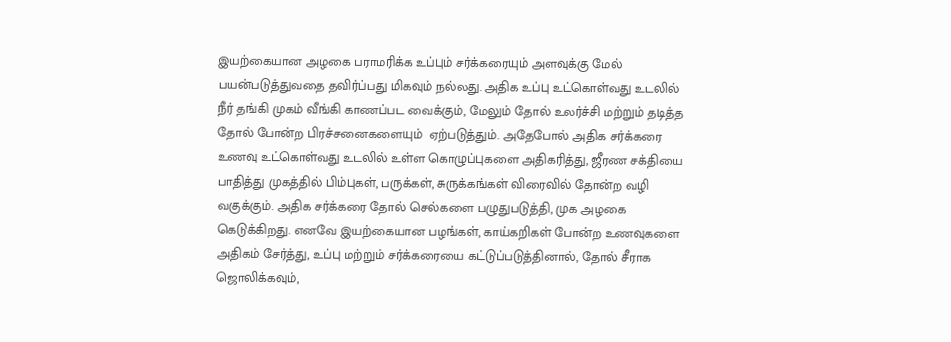இயற்கையான அழகை பராமரிக்க உப்பும் சர்க்கரையும் அளவுக்கு மேல் பயன்படுத்துவதை தவிர்ப்பது மிகவும் நல்லது. அதிக உப்பு உட்கொள்வது உடலில் நீர் தங்கி முகம் வீங்கி காணப்பட வைக்கும், மேலும் தோல் உலர்ச்சி மற்றும் தடித்த தோல் போன்ற பிரச்சனைகளையும்  ஏற்படுத்தும். அதேபோல் அதிக சர்க்கரை உணவு உட்கொள்வது உடலில் உள்ள கொழுப்புகளை அதிகரித்து, ஜீரண சக்தியை பாதித்து முகத்தில் பிம்புகள், பருக்கள், சுருக்கங்கள் விரைவில் தோன்ற வழி வகுக்கும். அதிக சர்க்கரை தோல் செல்களை பழுதுபடுத்தி, முக அழகை கெடுக்கிறது. எனவே இயற்கையான பழங்கள், காய்கறிகள் போன்ற உணவுகளை அதிகம் சேர்த்து, உப்பு மற்றும் சர்க்கரையை கட்டுப்படுத்தினால், தோல் சீராக ஜொலிக்கவும்,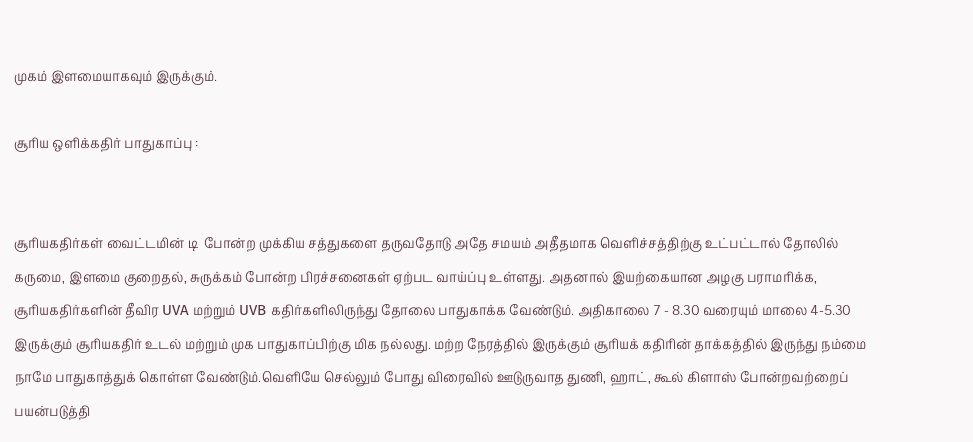முகம் இளமையாகவும் இருக்கும்.

சூரிய ஒளிக்கதிர் பாதுகாப்பு :


சூரியகதிர்கள் வைட்டமின் டி  போன்ற முக்கிய சத்துகளை தருவதோடு அதே சமயம் அதீதமாக வெளிச்சத்திற்கு உட்பட்டால் தோலில் கருமை, இளமை குறைதல், சுருக்கம் போன்ற பிரச்சனைகள் ஏற்பட வாய்ப்பு உள்ளது. அதனால் இயற்கையான அழகு பராமரிக்க, சூரியகதிர்களின் தீவிர UVA மற்றும் UVB கதிர்களிலிருந்து தோலை பாதுகாக்க வேண்டும். அதிகாலை 7 - 8.30 வரையும் மாலை 4-5.30 இருக்கும் சூரியகதிர் உடல் மற்றும் முக பாதுகாப்பிற்கு மிக நல்லது. மற்ற நேரத்தில் இருக்கும் சூரியக் கதிரின் தாக்கத்தில் இருந்து நம்மை நாமே பாதுகாத்துக் கொள்ள வேண்டும்.வெளியே செல்லும் போது விரைவில் ஊடுருவாத துணி, ஹாட், கூல் கிளாஸ் போன்றவற்றைப் பயன்படுத்தி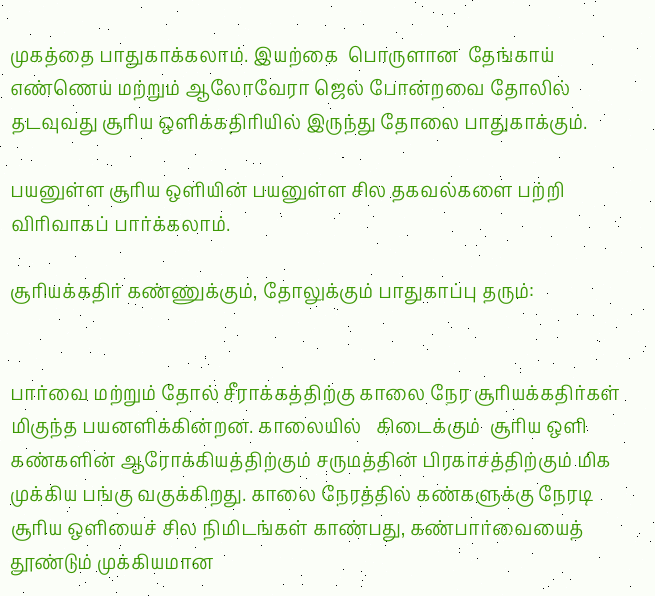முகத்தை பாதுகாக்கலாம். இயற்கை  பொருளான  தேங்காய் எண்ணெய் மற்றும் ஆலோவேரா ஜெல் போன்றவை தோலில் தடவுவது சூரிய ஒளிக்கதிரியில் இருந்து தோலை பாதுகாக்கும்.

பயனுள்ள சூரிய ஒளியின் பயனுள்ள சில தகவல்களை பற்றி விரிவாகப் பார்க்கலாம்.

சூரியக்கதிர் கண்ணுக்கும், தோலுக்கும் பாதுகாப்பு தரும்:


பார்வை மற்றும் தோல் சீராக்கத்திற்கு காலை நேர சூரியக்கதிர்கள் மிகுந்த பயனளிக்கின்றன. காலையில்   கிடைக்கும்  சூரிய ஒளி கண்களின் ஆரோக்கியத்திற்கும் சருமத்தின் பிரகாசத்திற்கும் மிக முக்கிய பங்கு வகுக்கிறது. காலை நேரத்தில் கண்களுக்கு நேரடி சூரிய ஒளியைச் சில நிமிடங்கள் காண்பது, கண்பார்வையைத் தூண்டும் முக்கியமான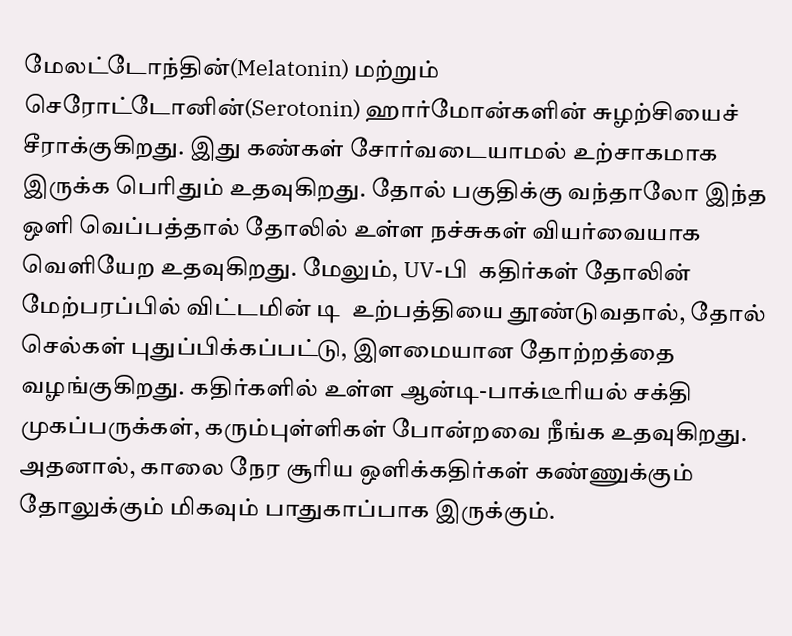மேலட்டோந்தின்(Melatonin) மற்றும் செரோட்டோனின்(Serotonin) ஹார்மோன்களின் சுழற்சியைச் சீராக்குகிறது. இது கண்கள் சோர்வடையாமல் உற்சாகமாக இருக்க பெரிதும் உதவுகிறது. தோல் பகுதிக்கு வந்தாலோ இந்த ஒளி வெப்பத்தால் தோலில் உள்ள நச்சுகள் வியர்வையாக வெளியேற உதவுகிறது. மேலும், UV-பி  கதிர்கள் தோலின் மேற்பரப்பில் விட்டமின் டி  உற்பத்தியை தூண்டுவதால், தோல் செல்கள் புதுப்பிக்கப்பட்டு, இளமையான தோற்றத்தை வழங்குகிறது. கதிர்களில் உள்ள ஆன்டி-பாக்டீரியல் சக்தி முகப்பருக்கள், கரும்புள்ளிகள் போன்றவை நீங்க உதவுகிறது. அதனால், காலை நேர சூரிய ஒளிக்கதிர்கள் கண்ணுக்கும் தோலுக்கும் மிகவும் பாதுகாப்பாக இருக்கும்.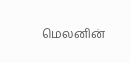மெலனின்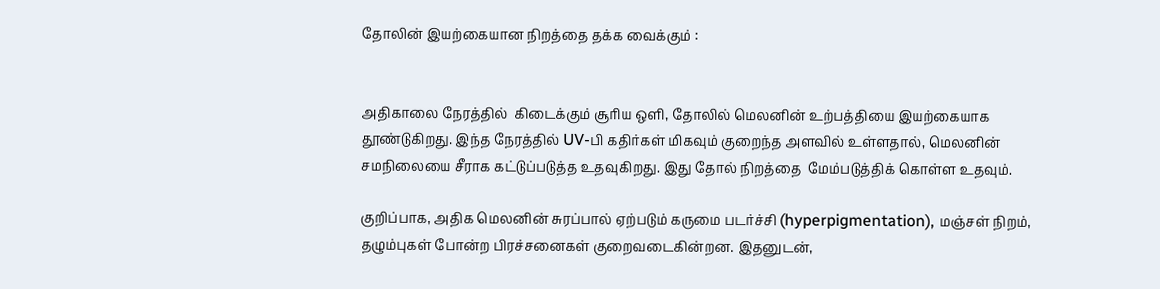தோலின் இயற்கையான நிறத்தை தக்க வைக்கும் :


அதிகாலை நேரத்தில்  கிடைக்கும் சூரிய ஒளி, தோலில் மெலனின் உற்பத்தியை இயற்கையாக தூண்டுகிறது. இந்த நேரத்தில் UV-பி கதிர்கள் மிகவும் குறைந்த அளவில் உள்ளதால், மெலனின் சமநிலையை சீராக கட்டுப்படுத்த உதவுகிறது. இது தோல் நிறத்தை  மேம்படுத்திக் கொள்ள உதவும்.

குறிப்பாக, அதிக மெலனின் சுரப்பால் ஏற்படும் கருமை படர்ச்சி (hyperpigmentation), மஞ்சள் நிறம், தழும்புகள் போன்ற பிரச்சனைகள் குறைவடைகின்றன. இதனுடன்,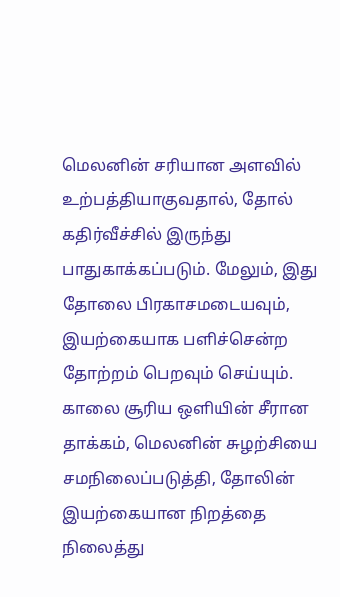மெலனின் சரியான அளவில் உற்பத்தியாகுவதால், தோல் கதிர்வீச்சில் இருந்து பாதுகாக்கப்படும். மேலும், இது தோலை பிரகாசமடையவும், இயற்கையாக பளிச்சென்ற தோற்றம் பெறவும் செய்யும். காலை சூரிய ஒளியின் சீரான தாக்கம், மெலனின் சுழற்சியை சமநிலைப்படுத்தி, தோலின் இயற்கையான நிறத்தை நிலைத்து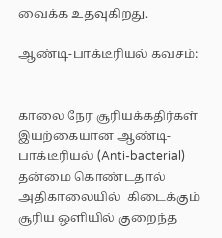வைக்க உதவுகிறது.

ஆண்டி-பாக்டீரியல் கவசம்:


காலை நேர சூரியக்கதிர்கள் இயற்கையான ஆண்டி-பாக்டீரியல் (Anti-bacterial) தன்மை கொண்டதால் அதிகாலையில்  கிடைக்கும்  சூரிய ஒளியில் குறைந்த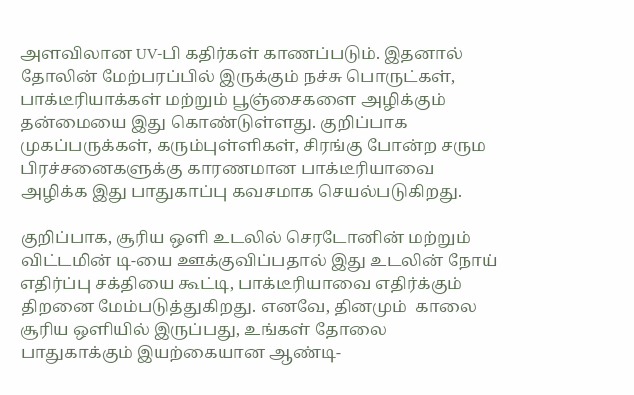அளவிலான UV-பி கதிர்கள் காணப்படும். இதனால் தோலின் மேற்பரப்பில் இருக்கும் நச்சு பொருட்கள், பாக்டீரியாக்கள் மற்றும் பூஞ்சைகளை அழிக்கும் தன்மையை இது கொண்டுள்ளது. குறிப்பாக முகப்பருக்கள், கரும்புள்ளிகள், சிரங்கு போன்ற சரும பிரச்சனைகளுக்கு காரணமான பாக்டீரியாவை அழிக்க இது பாதுகாப்பு கவசமாக செயல்படுகிறது.

குறிப்பாக, சூரிய ஒளி உடலில் செரடோனின் மற்றும் விட்டமின் டி-யை ஊக்குவிப்பதால் இது உடலின் நோய் எதிர்ப்பு சக்தியை கூட்டி, பாக்டீரியாவை எதிர்க்கும் திறனை மேம்படுத்துகிறது. எனவே, தினமும்  காலை சூரிய ஒளியில் இருப்பது, உங்கள் தோலை பாதுகாக்கும் இயற்கையான ஆண்டி-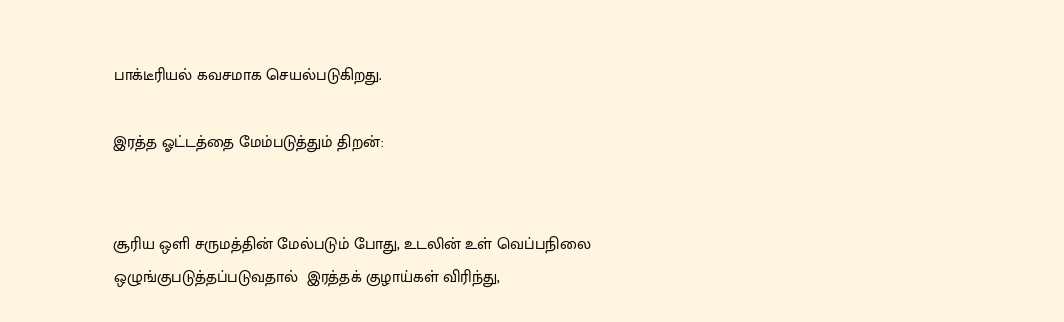பாக்டீரியல் கவசமாக செயல்படுகிறது.

இரத்த ஓட்டத்தை மேம்படுத்தும் திறன்:


சூரிய ஒளி சருமத்தின் மேல்படும் போது, உடலின் உள் வெப்பநிலை ஒழுங்குபடுத்தப்படுவதால்  இரத்தக் குழாய்கள் விரிந்து,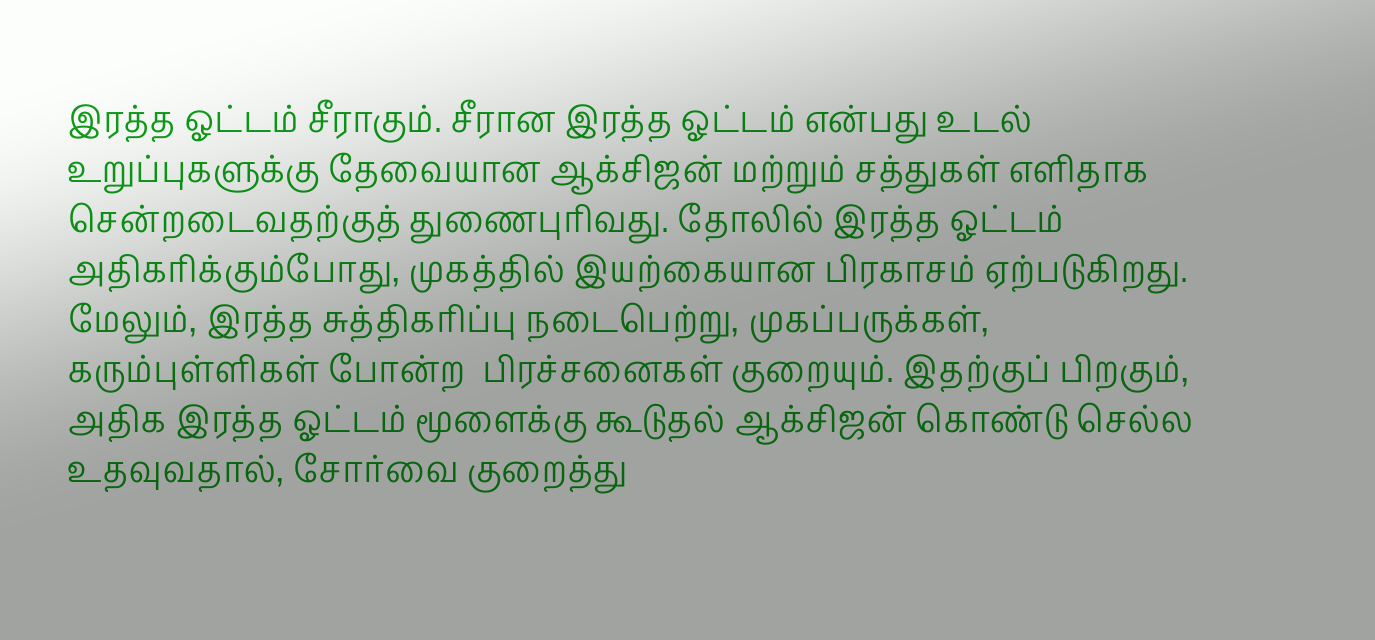இரத்த ஓட்டம் சீராகும். சீரான இரத்த ஓட்டம் என்பது உடல் உறுப்புகளுக்கு தேவையான ஆக்சிஜன் மற்றும் சத்துகள் எளிதாக சென்றடைவதற்குத் துணைபுரிவது. தோலில் இரத்த ஓட்டம் அதிகரிக்கும்போது, முகத்தில் இயற்கையான பிரகாசம் ஏற்படுகிறது. மேலும், இரத்த சுத்திகரிப்பு நடைபெற்று, முகப்பருக்கள், கரும்புள்ளிகள் போன்ற  பிரச்சனைகள் குறையும். இதற்குப் பிறகும், அதிக இரத்த ஓட்டம் மூளைக்கு கூடுதல் ஆக்சிஜன் கொண்டு செல்ல உதவுவதால், சோர்வை குறைத்து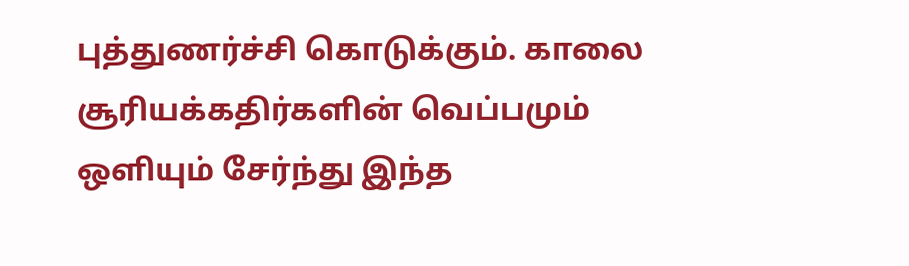புத்துணர்ச்சி கொடுக்கும். காலை சூரியக்கதிர்களின் வெப்பமும் ஒளியும் சேர்ந்து இந்த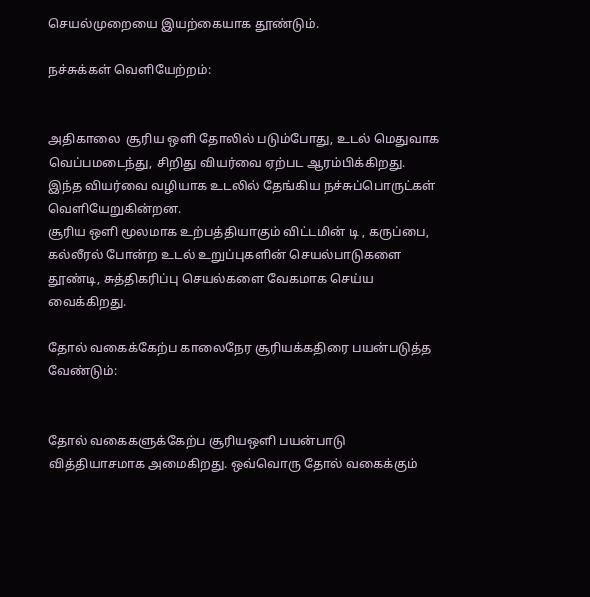செயல்முறையை இயற்கையாக தூண்டும்.

நச்சுக்கள் வெளியேற்றம்:


அதிகாலை  சூரிய ஒளி தோலில் படும்போது, உடல் மெதுவாக வெப்பமடைந்து, சிறிது வியர்வை ஏற்பட ஆரம்பிக்கிறது. இந்த வியர்வை வழியாக உடலில் தேங்கிய நச்சுப்பொருட்கள் வெளியேறுகின்றன.
சூரிய ஒளி மூலமாக உற்பத்தியாகும் விட்டமின் டி , கருப்பை, கல்லீரல் போன்ற உடல் உறுப்புகளின் செயல்பாடுகளை தூண்டி, சுத்திகரிப்பு செயல்களை வேகமாக செய்ய வைக்கிறது.

தோல் வகைக்கேற்ப காலைநேர சூரியக்கதிரை பயன்படுத்த வேண்டும்:


தோல் வகைகளுக்கேற்ப சூரியஒளி பயன்பாடு வித்தியாசமாக அமைகிறது. ஒவ்வொரு தோல் வகைக்கும்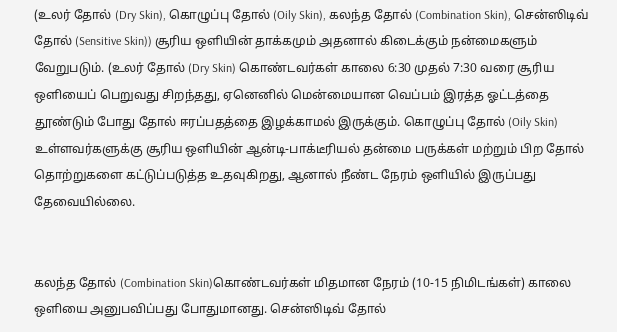(உலர் தோல் (Dry Skin), கொழுப்பு தோல் (Oily Skin), கலந்த தோல் (Combination Skin), சென்ஸிடிவ் தோல் (Sensitive Skin)) சூரிய ஒளியின் தாக்கமும் அதனால் கிடைக்கும் நன்மைகளும் வேறுபடும். (உலர் தோல் (Dry Skin) கொண்டவர்கள் காலை 6:30 முதல் 7:30 வரை சூரிய ஒளியைப் பெறுவது சிறந்தது, ஏனெனில் மென்மையான வெப்பம் இரத்த ஓட்டத்தை தூண்டும் போது தோல் ஈரப்பதத்தை இழக்காமல் இருக்கும். கொழுப்பு தோல் (Oily Skin) உள்ளவர்களுக்கு சூரிய ஒளியின் ஆன்டி-பாக்டீரியல் தன்மை பருக்கள் மற்றும் பிற தோல் தொற்றுகளை கட்டுப்படுத்த உதவுகிறது, ஆனால் நீண்ட நேரம் ஒளியில் இருப்பது தேவையில்லை.


கலந்த தோல் (Combination Skin)கொண்டவர்கள் மிதமான நேரம் (10-15 நிமிடங்கள்) காலை ஒளியை அனுபவிப்பது போதுமானது. சென்ஸிடிவ் தோல்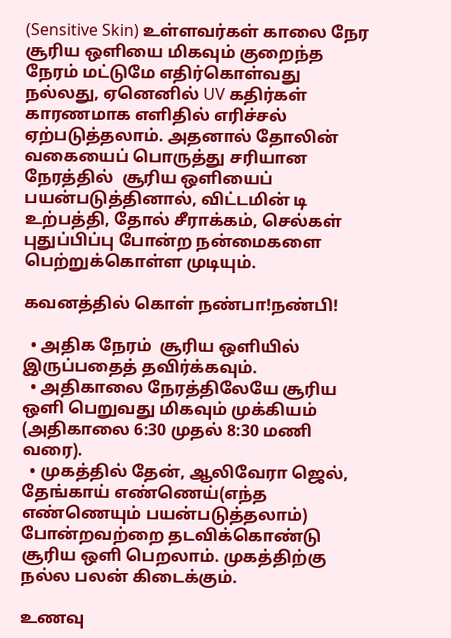(Sensitive Skin) உள்ளவர்கள் காலை நேர சூரிய ஒளியை மிகவும் குறைந்த நேரம் மட்டுமே எதிர்கொள்வது நல்லது, ஏனெனில் UV கதிர்கள் காரணமாக எளிதில் எரிச்சல் ஏற்படுத்தலாம். அதனால் தோலின் வகையைப் பொருத்து சரியான நேரத்தில்  சூரிய ஒளியைப் பயன்படுத்தினால், விட்டமின் டி  உற்பத்தி, தோல் சீராக்கம், செல்கள் புதுப்பிப்பு போன்ற நன்மைகளை பெற்றுக்கொள்ள முடியும்.

கவனத்தில் கொள் நண்பா!நண்பி!

  • அதிக நேரம்  சூரிய ஒளியில் இருப்பதைத் தவிர்க்கவும்.
  • அதிகாலை நேரத்திலேயே சூரிய ஒளி பெறுவது மிகவும் முக்கியம் (அதிகாலை 6:30 முதல் 8:30 மணி வரை).
  • முகத்தில் தேன், ஆலிவேரா ஜெல், தேங்காய் எண்ணெய்(எந்த எண்ணெயும் பயன்படுத்தலாம்) போன்றவற்றை தடவிக்கொண்டு சூரிய ஒளி பெறலாம். முகத்திற்கு நல்ல பலன் கிடைக்கும்.

உணவு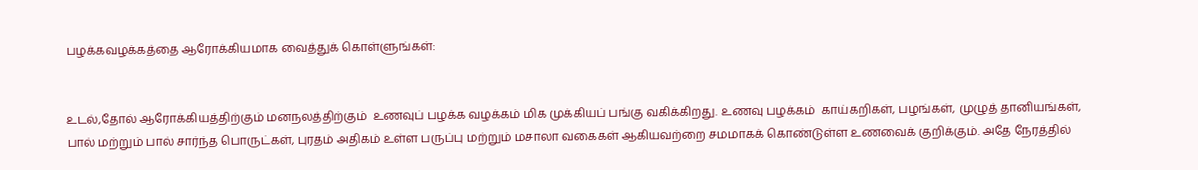பழக்கவழக்கத்தை ஆரோக்கியமாக வைத்துக் கொள்ளுங்கள்:


உடல்,தோல் ஆரோக்கியத்திற்கும் மனநலத்திற்கும்  உணவுப் பழக்க வழக்கம் மிக முக்கியப் பங்கு வகிக்கிறது. உணவு பழக்கம்  காய்கறிகள், பழங்கள், முழுத் தானியங்கள், பால் மற்றும் பால் சார்ந்த பொருட்கள், புரதம் அதிகம் உள்ள பருப்பு மற்றும் மசாலா வகைகள் ஆகியவற்றை சமமாகக் கொண்டுள்ள உணவைக் குறிக்கும். அதே நேரத்தில்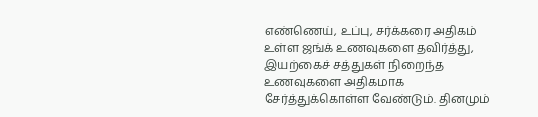எண்ணெய், உப்பு, சர்க்கரை அதிகம் உள்ள ஜங்க் உணவுகளை தவிர்த்து, இயற்கைச் சத்துகள் நிறைந்த உணவுகளை அதிகமாக சேர்த்துக்கொள்ள வேண்டும். தினமும்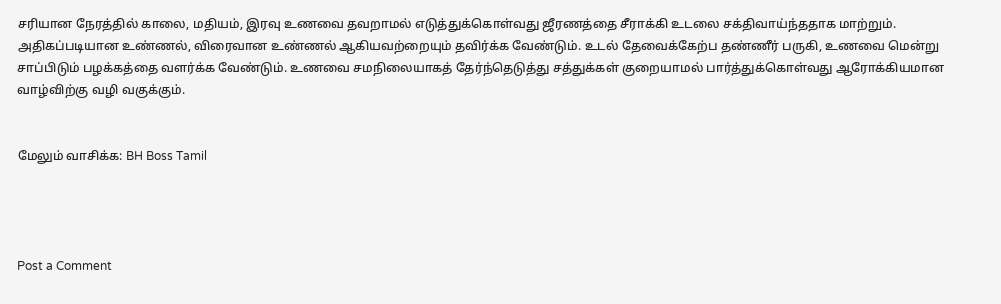சரியான நேரத்தில் காலை, மதியம், இரவு உணவை தவறாமல் எடுத்துக்கொள்வது ஜீரணத்தை சீராக்கி உடலை சக்திவாய்ந்ததாக மாற்றும். அதிகப்படியான உண்ணல், விரைவான உண்ணல் ஆகியவற்றையும் தவிர்க்க வேண்டும். உடல் தேவைக்கேற்ப தண்ணீர் பருகி, உணவை மென்று சாப்பிடும் பழக்கத்தை வளர்க்க வேண்டும். உணவை சமநிலையாகத் தேர்ந்தெடுத்து சத்துக்கள் குறையாமல் பார்த்துக்கொள்வது ஆரோக்கியமான வாழ்விற்கு வழி வகுக்கும்.


மேலும் வாசிக்க: BH Boss Tamil




Post a Comment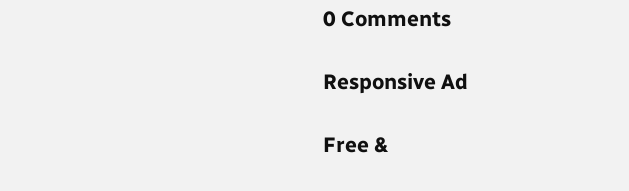0 Comments

Responsive Ad

Free &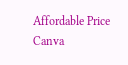Affordable Price Canva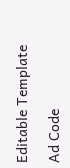Editable Template

Ad Code